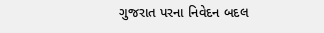ગુજરાત પરના નિવેદન બદલ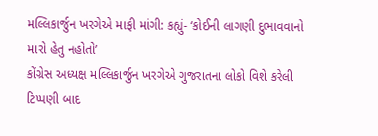મલ્લિકાર્જુન ખરગેએ માફી માંગી: કહ્યું- ‘કોઈની લાગણી દુભાવવાનો મારો હેતુ નહોતો’
કોંગ્રેસ અધ્યક્ષ મલ્લિકાર્જુન ખરગેએ ગુજરાતના લોકો વિશે કરેલી ટિપ્પણી બાદ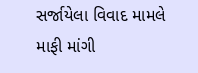સર્જાયેલા વિવાદ મામલે માફી માંગી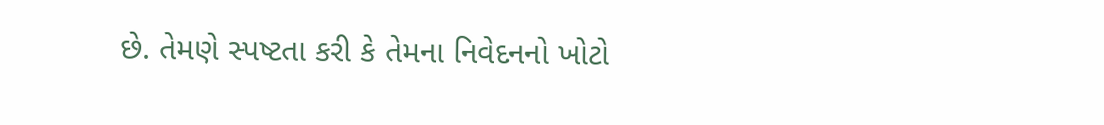છે. તેમણે સ્પષ્ટતા કરી કે તેમના નિવેદનનો ખોટો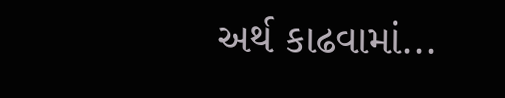અર્થ કાઢવામાં...